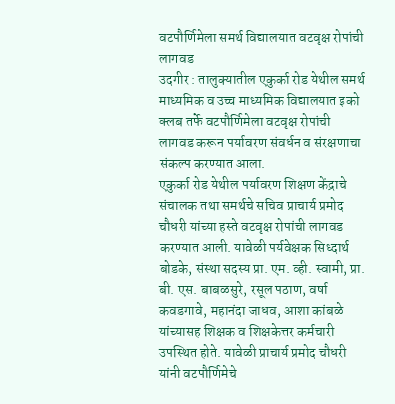वटपौर्णिमेला समर्थ विद्यालयात वटवृक्ष रोपांची लागवड
उदगीर : तालुक्यातील एकुर्का रोड येथील समर्थ माध्यमिक व उच्च माध्यमिक विद्यालयात इको क्लब तर्फे वटपौर्णिमेला वटवृक्ष रोपांची लागवड करून पर्यावरण संवर्धन व संरक्षणाचा संकल्प करण्यात आला.
एकुर्का रोड येथील पर्यावरण शिक्षण केंद्राचे संचालक तथा समर्थचे सचिव प्राचार्य प्रमोद चौधरी यांच्या हस्ते वटवृक्ष रोपांची लागवड करण्यात आली. यावेळी पर्यवेक्षक सिध्दार्थ बोडके, संस्था सदस्य प्रा. एम. व्ही. स्वामी, प्रा. बी. एस. बाबळसुरे, रसूल पठाण, वर्षा कवडगावे, महानंदा जाधव, आशा कांबळे यांच्यासह शिक्षक व शिक्षकेत्तर कर्मचारी उपस्थित होते. यावेळी प्राचार्य प्रमोद चौधरी यांनी वटपौर्णिमेचे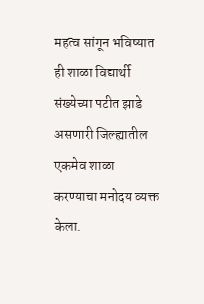महत्व सांगून भविष्यात ही शाळा विद्यार्थी संख्येच्या पटीत झाडे असणारी जिल्ह्यातील एकमेव शाळा करण्याचा मनोदय व्यक्त केला.